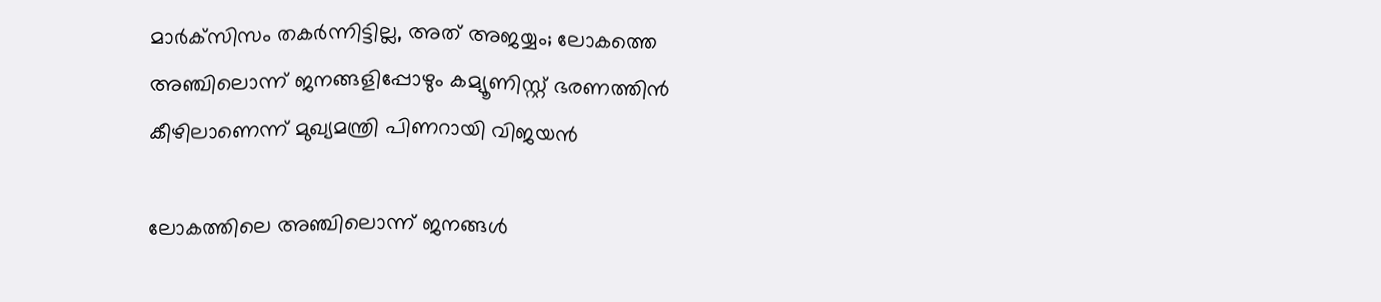മാര്‍ക്‌സിസം തകര്‍ന്നിട്ടില്ല, അത് അജയ്യം; ലോകത്തെ അഞ്ചിലൊന്ന് ജനങ്ങളിപ്പോഴും കമ്യൂണിസ്റ്റ് ഭരണത്തിന്‍ കീഴിലാണെന്ന് മുഖ്യമന്ത്രി പിണറായി വിജയന്‍

ലോകത്തിലെ അഞ്ചിലൊന്ന് ജനങ്ങള്‍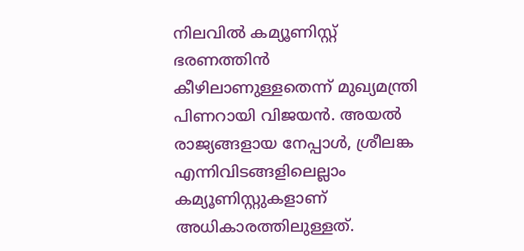നിലവില്‍ കമ്യൂണിസ്റ്റ് ഭരണത്തിന്‍ കീഴിലാണുള്ളതെന്ന് മുഖ്യമന്ത്രി പിണറായി വിജയന്‍. അയല്‍ രാജ്യങ്ങളായ നേപ്പാള്‍, ശ്രീലങ്ക എന്നിവിടങ്ങളിലെല്ലാം കമ്യൂണിസ്റ്റുകളാണ് അധികാരത്തിലുള്ളത്.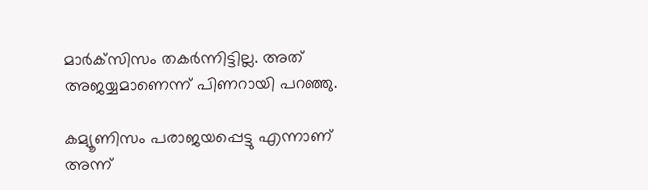മാര്‍ക്‌സിസം തകര്‍ന്നിട്ടില്ല. അത് അജയ്യമാണെന്ന് പിണറായി പറഞ്ഞു.

കമ്യൂണിസം പരാജയപ്പെട്ടു എന്നാണ് അന്ന്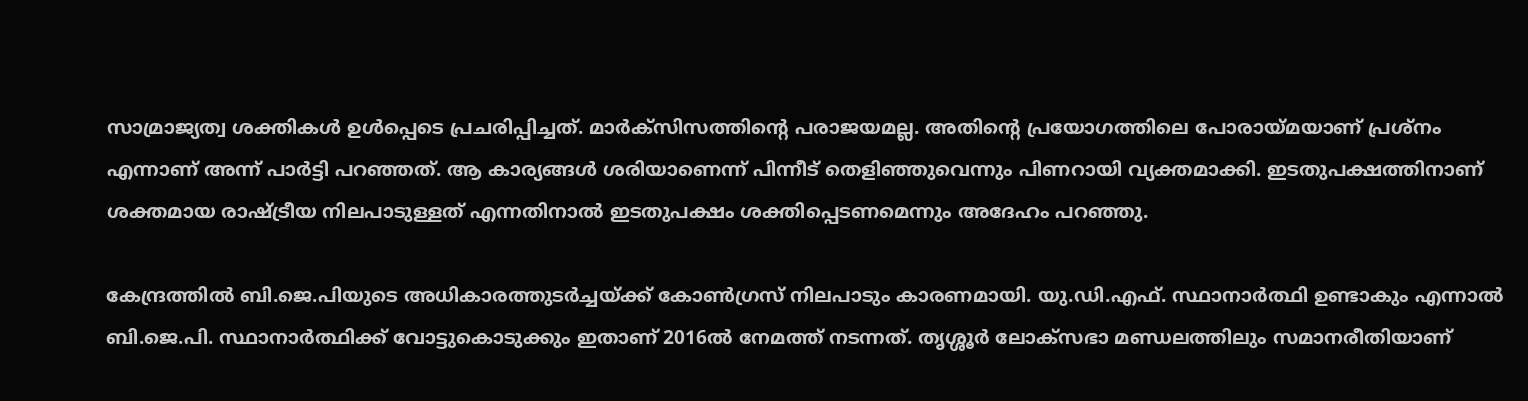സാമ്രാജ്യത്വ ശക്തികള്‍ ഉള്‍പ്പെടെ പ്രചരിപ്പിച്ചത്. മാര്‍ക്‌സിസത്തിന്റെ പരാജയമല്ല. അതിന്റെ പ്രയോഗത്തിലെ പോരായ്മയാണ് പ്രശ്‌നം എന്നാണ് അന്ന് പാര്‍ട്ടി പറഞ്ഞത്. ആ കാര്യങ്ങള്‍ ശരിയാണെന്ന് പിന്നീട് തെളിഞ്ഞുവെന്നും പിണറായി വ്യക്തമാക്കി. ഇടതുപക്ഷത്തിനാണ് ശക്തമായ രാഷ്ട്രീയ നിലപാടുള്ളത് എന്നതിനാല്‍ ഇടതുപക്ഷം ശക്തിപ്പെടണമെന്നും അദേഹം പറഞ്ഞു.

കേന്ദ്രത്തില്‍ ബി.ജെ.പിയുടെ അധികാരത്തുടര്‍ച്ചയ്ക്ക് കോണ്‍ഗ്രസ് നിലപാടും കാരണമായി. യു.ഡി.എഫ്. സ്ഥാനാര്‍ത്ഥി ഉണ്ടാകും എന്നാല്‍ ബി.ജെ.പി. സ്ഥാനാര്‍ത്ഥിക്ക് വോട്ടുകൊടുക്കും ഇതാണ് 2016ല്‍ നേമത്ത് നടന്നത്. തൃശ്ശൂര്‍ ലോക്സഭാ മണ്ഡലത്തിലും സമാനരീതിയാണ്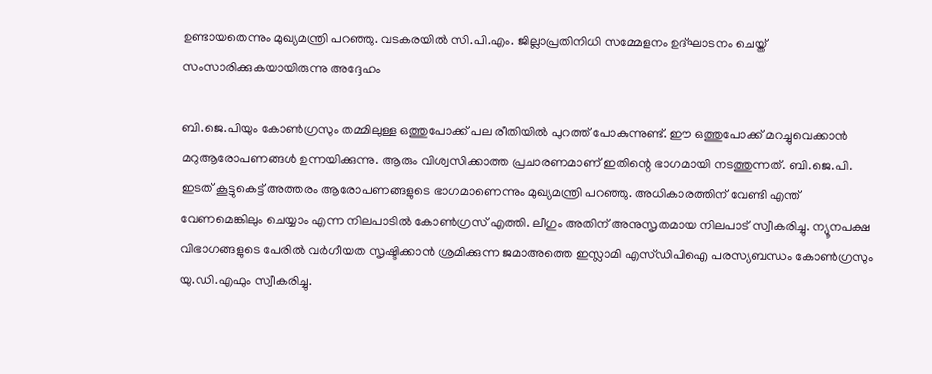ഉണ്ടായതെന്നും മുഖ്യമന്ത്രി പറഞ്ഞു. വടകരയില്‍ സി.പി.എം. ജില്ലാപ്രതിനിധി സമ്മേളനം ഉദ്ഘാടനം ചെയ്ത് സംസാരിക്കുകയായിരുന്നു അദ്ദേഹം

ബി.ജെ.പിയും കോണ്‍ഗ്രസും തമ്മിലുള്ള ഒത്തുപോക്ക് പല രീതിയില്‍ പുറത്ത് പോകുന്നുണ്ട്. ഈ ഒത്തുപോക്ക് മറച്ചുവെക്കാന്‍ മറുആരോപണങ്ങള്‍ ഉന്നയിക്കുന്നു. ആരും വിശ്വസിക്കാത്ത പ്രചാരണമാണ് ഇതിന്റെ ഭാഗമായി നടത്തുന്നത്. ബി.ജെ.പി. ഇടത് കൂട്ടുകെട്ട് അത്തരം ആരോപണങ്ങളുടെ ഭാഗമാണെന്നും മുഖ്യമന്ത്രി പറഞ്ഞു. അധികാരത്തിന് വേണ്ടി എന്ത് വേണമെങ്കിലും ചെയ്യാം എന്ന നിലപാടില്‍ കോണ്‍ഗ്രസ് എത്തി. ലീഗും അതിന് അനുസൃതമായ നിലപാട് സ്വീകരിച്ചു. ന്യൂനപക്ഷ വിഭാഗങ്ങളുടെ പേരില്‍ വര്‍ഗീയത സൃഷ്ടിക്കാന്‍ ശ്രമിക്കുന്ന ജമാഅത്തെ ഇസ്ലാമി എസ്ഡിപിഐ പരസ്യബന്ധം കോണ്‍ഗ്രസും യു.ഡി.എഫും സ്വീകരിച്ചു.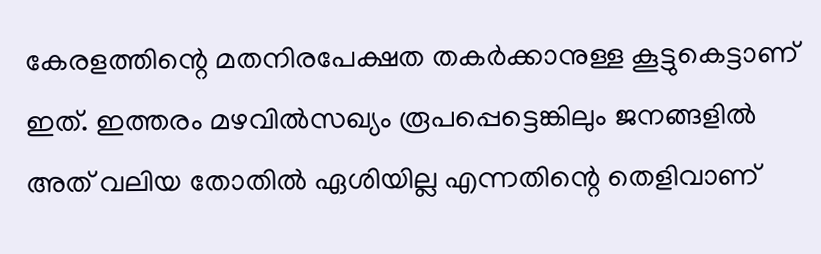കേരളത്തിന്റെ മതനിരപേക്ഷത തകര്‍ക്കാനുള്ള കൂട്ടുകെട്ടാണ് ഇത്. ഇത്തരം മഴവില്‍സഖ്യം രൂപപ്പെട്ടെങ്കിലും ജനങ്ങളില്‍ അത് വലിയ തോതില്‍ ഏശിയില്ല എന്നതിന്റെ തെളിവാണ്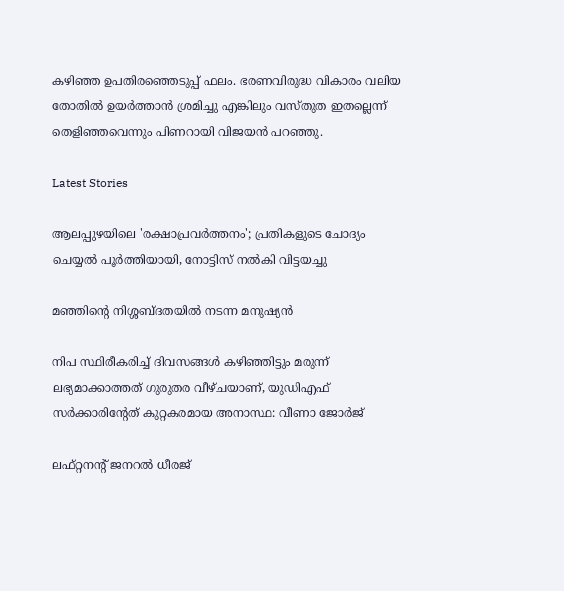കഴിഞ്ഞ ഉപതിരഞ്ഞെടുപ്പ് ഫലം. ഭരണവിരുദ്ധ വികാരം വലിയ തോതില്‍ ഉയര്‍ത്താന്‍ ശ്രമിച്ചു എങ്കിലും വസ്തുത ഇതല്ലെന്ന് തെളിഞ്ഞവെന്നും പിണറായി വിജയന്‍ പറഞ്ഞു.

Latest Stories

ആലപ്പുഴയിലെ 'രക്ഷാപ്രവർത്തനം'; പ്രതികളുടെ ചോദ്യം ചെയ്യൽ പൂർത്തിയായി, നോട്ടിസ് നൽകി വിട്ടയച്ചു

മഞ്ഞിന്റെ നിശ്ശബ്ദതയിൽ നടന്ന മനുഷ്യൻ

നിപ സ്ഥിരീകരിച്ച് ദിവസങ്ങൾ കഴിഞ്ഞിട്ടും മരുന്ന് ലഭ്യമാക്കാത്തത് ഗുരുതര വീഴ്ചയാണ്, യുഡിഎഫ് സർക്കാരിന്റേത് കുറ്റകരമായ അനാസ്ഥ: വീണാ ജോർജ്

ലഫ്റ്റനന്റ് ജനറൽ ധീരജ്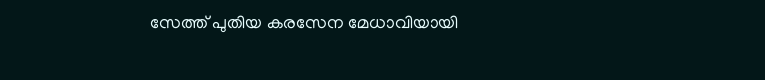സേത്ത് പുതിയ കരസേന മേധാവിയായി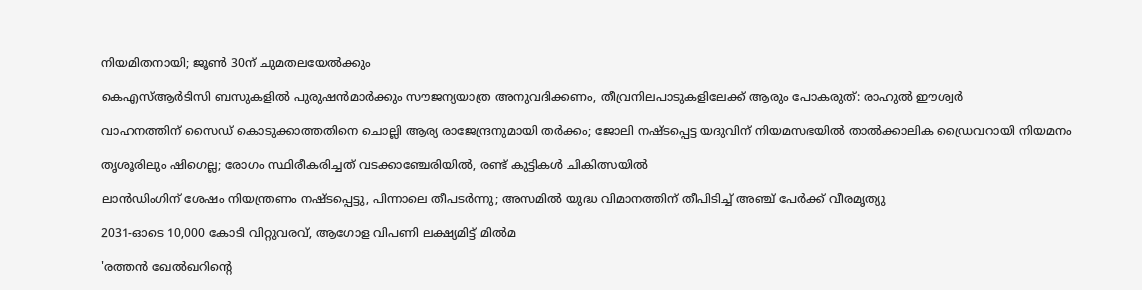നിയമിതനായി; ജൂൺ 30ന് ചുമതലയേൽക്കും

കെഎസ്ആർടിസി ബസുകളിൽ പുരുഷൻമാർക്കും സൗജന്യയാത്ര അനുവദിക്കണം, തീവ്രനിലപാടുകളിലേക്ക് ആരും പോകരുത്: രാഹുൽ ഈശ്വർ

വാഹനത്തിന് സൈഡ് കൊടുക്കാത്തതിനെ ചൊല്ലി ആര്യ രാജേന്ദ്രനുമായി തർക്കം; ജോലി നഷ്ടപ്പെട്ട യദുവിന് നിയമസഭയിൽ താൽക്കാലിക ഡ്രൈവറായി നിയമനം

തൃശൂരിലും ഷിഗെല്ല; രോഗം സ്ഥിരീകരിച്ചത് വടക്കാഞ്ചേരിയിൽ, രണ്ട് കുട്ടികൾ ചികിത്സയിൽ

ലാൻഡിംഗിന് ശേഷം നിയന്ത്രണം നഷ്ടപ്പെട്ടു, പിന്നാലെ തീപടർന്നു; അസമിൽ യുദ്ധ വിമാനത്തിന് തീപിടിച്ച് അഞ്ച് പേർക്ക് വീരമൃത്യു

2031-ഓടെ 10,000 കോടി വിറ്റുവരവ്, ആഗോള വിപണി ലക്ഷ്യമിട്ട് മിൽമ

'രത്തൻ ഖേൽഖറിന്റെ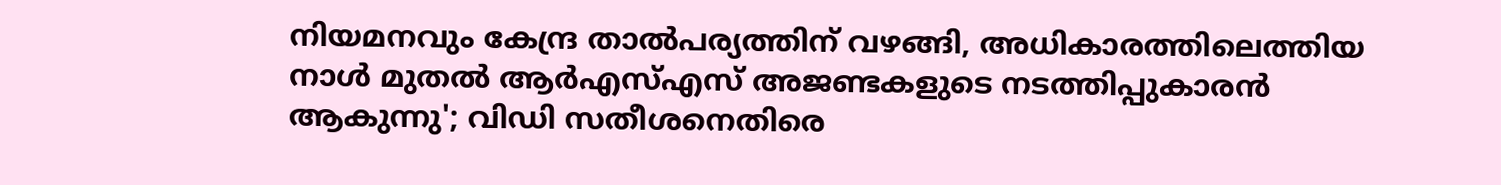നിയമനവും കേന്ദ്ര താൽപര്യത്തിന് വഴങ്ങി, അധികാരത്തിലെത്തിയ നാൾ മുതൽ ആർഎസ്എസ് അജണ്ടകളുടെ നടത്തിപ്പുകാരൻ ആകുന്നു'; വിഡി സതീശനെതിരെ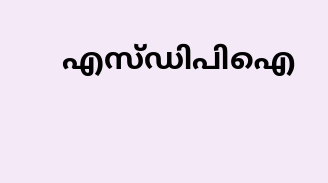എസ്ഡിപിഐ